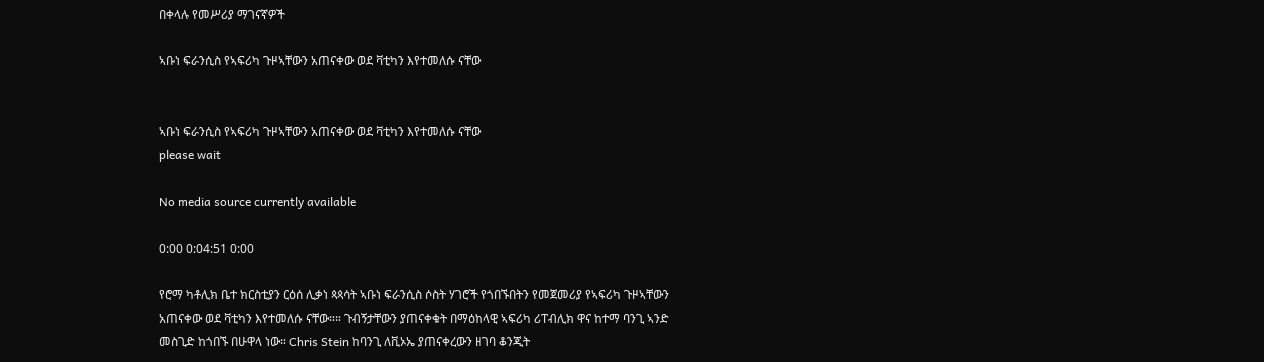በቀላሉ የመሥሪያ ማገናኛዎች

ኣቡነ ፍራንሲስ የኣፍሪካ ጉዞኣቸውን አጠናቀው ወደ ቫቲካን እየተመለሱ ናቸው


ኣቡነ ፍራንሲስ የኣፍሪካ ጉዞኣቸውን አጠናቀው ወደ ቫቲካን እየተመለሱ ናቸው
please wait

No media source currently available

0:00 0:04:51 0:00

የሮማ ካቶሊክ ቤተ ክርስቲያን ርዕሰ ሊቃነ ጳጳሳት ኣቡነ ፍራንሲስ ሶስት ሃገሮች የጎበኙበትን የመጀመሪያ የኣፍሪካ ጉዞኣቸውን አጠናቀው ወደ ቫቲካን እየተመለሱ ናቸው።። ጉብኝታቸውን ያጠናቀቁት በማዕከላዊ ኣፍሪካ ሪፐብሊክ ዋና ከተማ ባንጊ ኣንድ መስጊድ ከጎበኙ በሁዋላ ነው። Chris Stein ከባንጊ ለቪኦኤ ያጠናቀረውን ዘገባ ቆንጂት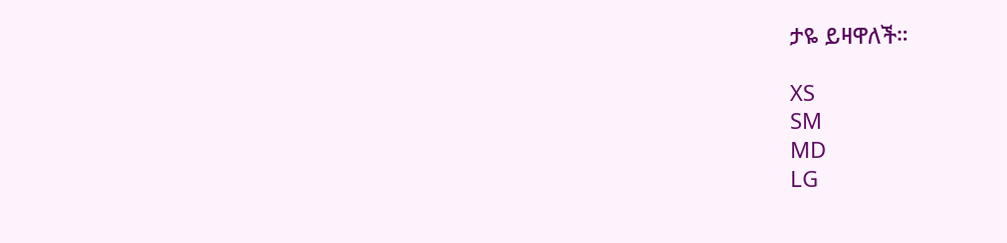ታዬ ይዛዋለች።

XS
SM
MD
LG